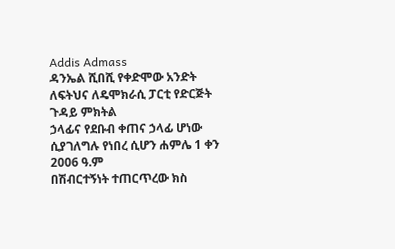Addis Admass
ዳንኤል ሺበሺ የቀድሞው አንድት ለፍትህና ለዴሞክራሲ ፓርቲ የድርጅት ጉዳይ ምክትል
ኃላፊና የደቡብ ቀጠና ኃላፊ ሆነው ሲያገለግሉ የነበረ ሲሆን ሐምሌ 1 ቀን 2006 ዓ.ም
በሽብርተኝነት ተጠርጥረው ክስ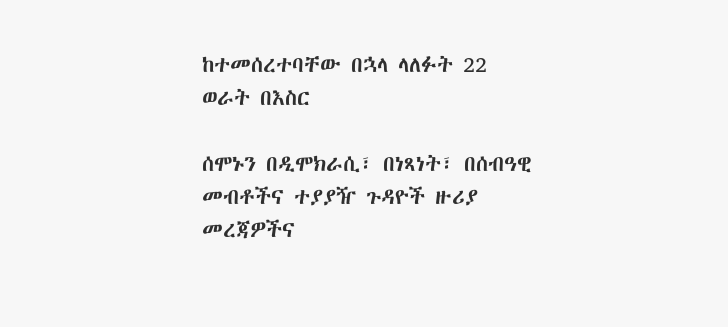ከተመሰረተባቸው በኋላ ላለፉት 22 ወራት በእስር

ሰሞኑን በዲሞክራሲ፣ በነጻነት፣ በሰብዓዊ መብቶችና ተያያዥ ጉዳዮች ዙሪያ መረጃዎችና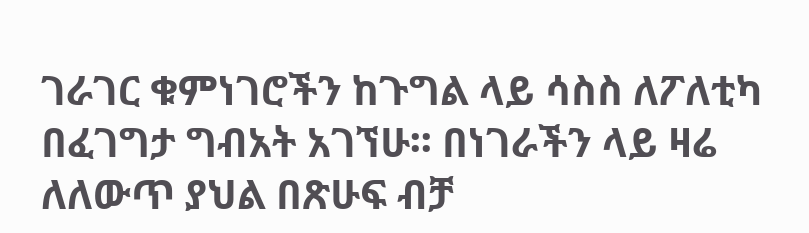ገራገር ቁምነገሮችን ከጉግል ላይ ሳስስ ለፖለቲካ በፈገግታ ግብአት አገኘሁ፡፡ በነገራችን ላይ ዛሬ ለለውጥ ያህል በጽሁፍ ብቻ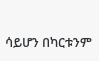ሳይሆን በካርቱንም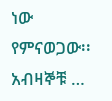ነው የምናወጋው፡፡
አብዛኞቹ …